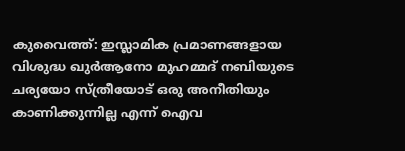കുവൈത്ത്: ഇസ്ലാമിക പ്രമാണങ്ങളായ വിശുദ്ധ ഖുർആനോ മുഹമ്മദ് നബിയുടെ ചര്യയോ സ്ത്രീയോട് ഒരു അനീതിയും കാണിക്കുന്നില്ല എന്ന് ഐവ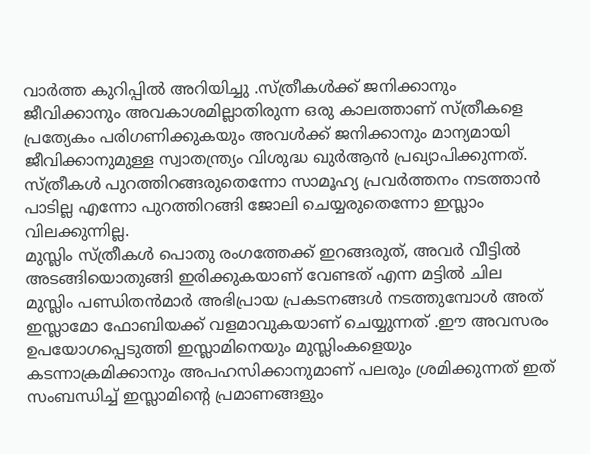വാർത്ത കുറിപ്പിൽ അറിയിച്ചു .സ്ത്രീകൾക്ക് ജനിക്കാനും ജീവിക്കാനും അവകാശമില്ലാതിരുന്ന ഒരു കാലത്താണ് സ്ത്രീകളെ പ്രത്യേകം പരിഗണിക്കുകയും അവൾക്ക് ജനിക്കാനും മാന്യമായി ജീവിക്കാനുമുള്ള സ്വാതന്ത്ര്യം വിശുദ്ധ ഖുർആൻ പ്രഖ്യാപിക്കുന്നത്. സ്ത്രീകൾ പുറത്തിറങ്ങരുതെന്നോ സാമൂഹ്യ പ്രവർത്തനം നടത്താൻ പാടില്ല എന്നോ പുറത്തിറങ്ങി ജോലി ചെയ്യരുതെന്നോ ഇസ്ലാം വിലക്കുന്നില്ല.
മുസ്ലിം സ്ത്രീകൾ പൊതു രംഗത്തേക്ക് ഇറങ്ങരുത്, അവർ വീട്ടിൽ അടങ്ങിയൊതുങ്ങി ഇരിക്കുകയാണ് വേണ്ടത് എന്ന മട്ടിൽ ചില മുസ്ലിം പണ്ഡിതൻമാർ അഭിപ്രായ പ്രകടനങ്ങൾ നടത്തുമ്പോൾ അത് ഇസ്ലാമോ ഫോബിയക്ക് വളമാവുകയാണ് ചെയ്യുന്നത് .ഈ അവസരം ഉപയോഗപ്പെടുത്തി ഇസ്ലാമിനെയും മുസ്ലിംകളെയും കടന്നാക്രമിക്കാനും അപഹസിക്കാനുമാണ് പലരും ശ്രമിക്കുന്നത് ഇത് സംബന്ധിച്ച് ഇസ്ലാമിൻ്റെ പ്രമാണങ്ങളും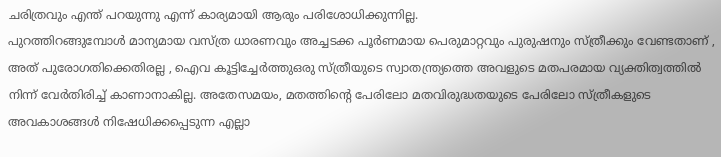ചരിത്രവും എന്ത് പറയുന്നു എന്ന് കാര്യമായി ആരും പരിശോധിക്കുന്നില്ല.
പുറത്തിറങ്ങുമ്പോൾ മാന്യമായ വസ്ത്ര ധാരണവും അച്ചടക്ക പൂർണമായ പെരുമാറ്റവും പുരുഷനും സ്ത്രീക്കും വേണ്ടതാണ് , അത് പുരോഗതിക്കെതിരല്ല , ഐവ കൂട്ടിച്ചേർത്തുഒരു സ്ത്രീയുടെ സ്വാതന്ത്ര്യത്തെ അവളുടെ മതപരമായ വ്യക്തിത്വത്തിൽ നിന്ന് വേർതിരിച്ച് കാണാനാകില്ല. അതേസമയം, മതത്തിന്റെ പേരിലോ മതവിരുദ്ധതയുടെ പേരിലോ സ്ത്രീകളുടെ അവകാശങ്ങൾ നിഷേധിക്കപ്പെടുന്ന എല്ലാ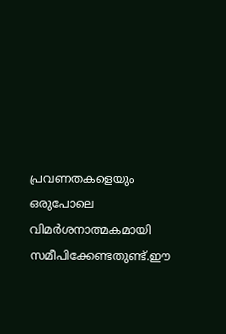പ്രവണതകളെയും ഒരുപോലെ വിമർശനാത്മകമായി സമീപിക്കേണ്ടതുണ്ട്.ഈ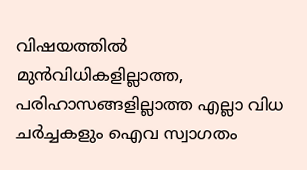വിഷയത്തിൽ മുൻവിധികളില്ലാത്ത, പരിഹാസങ്ങളില്ലാത്ത എല്ലാ വിധ ചർച്ചകളും ഐവ സ്വാഗതം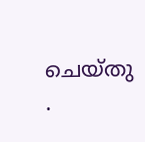ചെയ്തു .